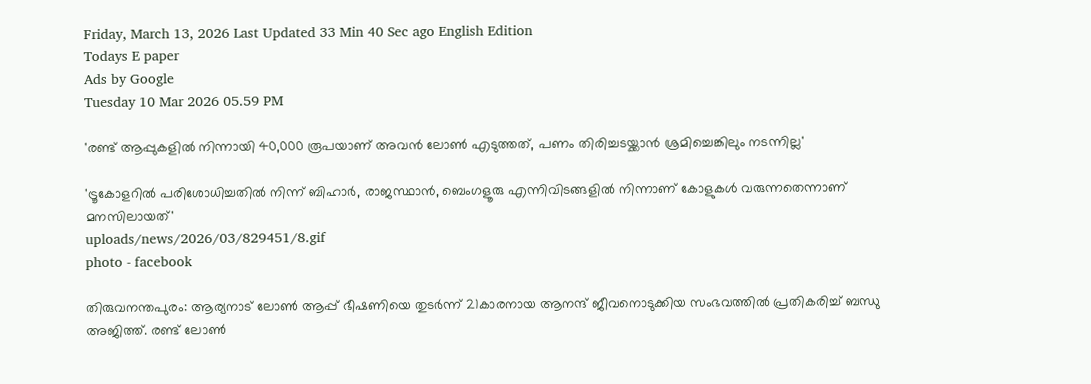Friday, March 13, 2026 Last Updated 33 Min 40 Sec ago English Edition
Todays E paper
Ads by Google
Tuesday 10 Mar 2026 05.59 PM

'രണ്ട് ആപ്പുകളിൽ നിന്നായി 40,000 രൂപയാണ് അവൻ ലോൺ എടുത്തത്, പണം തിരിച്ചടയ്ക്കാൻ ശ്രമിച്ചെങ്കിലും നടന്നില്ല'

'ട്രൂകോളറില്‍ പരിശോധിച്ചതില്‍ നിന്ന് ബിഹാര്‍, രാജസ്ഥാന്‍, ബെംഗളൂരു എന്നിവിടങ്ങളില്‍ നിന്നാണ് കോളുകള്‍ വരുന്നതെന്നാണ് മനസിലായത്'
uploads/news/2026/03/829451/8.gif
photo - facebook

തിരുവനന്തപുരം: ആര്യനാട് ലോണ്‍ ആപ്പ് ഭീഷണിയെ തുടര്‍ന്ന് 21കാരനായ ആനന്ദ് ജീവനൊടുക്കിയ സംഭവത്തില്‍ പ്രതികരിച്ച് ബന്ധു അജിത്ത്. രണ്ട് ലോണ്‍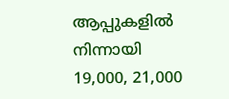ആപ്പുകളില്‍ നിന്നായി 19,000, 21,000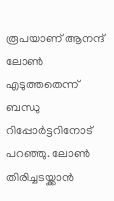രൂപയാണ് ആനന്ദ് ലോണ്‍ എടുത്തതെന്ന് ബന്ധു റിപ്പോര്‍ട്ടറിനോട് പറഞ്ഞു. ലോണ്‍ തിരിച്ചടയ്ക്കാന്‍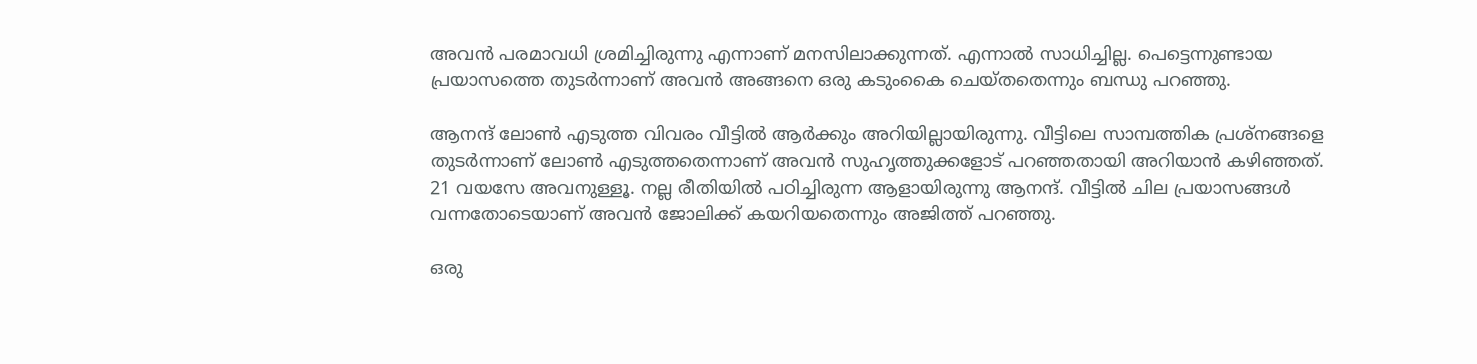അവന്‍ പരമാവധി ശ്രമിച്ചിരുന്നു എന്നാണ് മനസിലാക്കുന്നത്. എന്നാല്‍ സാധിച്ചില്ല. പെട്ടെന്നുണ്ടായ പ്രയാസത്തെ തുടര്‍ന്നാണ് അവന്‍ അങ്ങനെ ഒരു കടുംകൈ ചെയ്തതെന്നും ബന്ധു പറഞ്ഞു.

ആനന്ദ് ലോണ്‍ എടുത്ത വിവരം വീട്ടില്‍ ആര്‍ക്കും അറിയില്ലായിരുന്നു. വീട്ടിലെ സാമ്പത്തിക പ്രശ്‌നങ്ങളെ തുടര്‍ന്നാണ് ലോണ്‍ എടുത്തതെന്നാണ് അവന്‍ സുഹൃത്തുക്കളോട് പറഞ്ഞതായി അറിയാന്‍ കഴിഞ്ഞത്. 21 വയസേ അവനുള്ളൂ. നല്ല രീതിയില്‍ പഠിച്ചിരുന്ന ആളായിരുന്നു ആനന്ദ്. വീട്ടില്‍ ചില പ്രയാസങ്ങള്‍ വന്നതോടെയാണ് അവന്‍ ജോലിക്ക് കയറിയതെന്നും അജിത്ത് പറഞ്ഞു.

ഒരു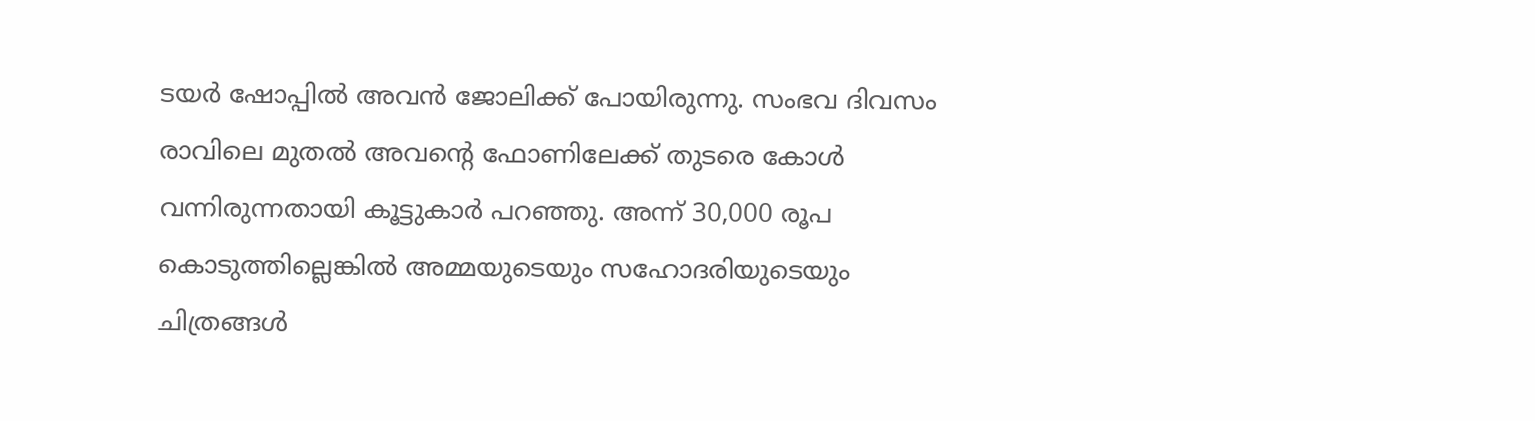ടയര്‍ ഷോപ്പില്‍ അവന്‍ ജോലിക്ക് പോയിരുന്നു. സംഭവ ദിവസം രാവിലെ മുതല്‍ അവന്റെ ഫോണിലേക്ക് തുടരെ കോള്‍ വന്നിരുന്നതായി കൂട്ടുകാര്‍ പറഞ്ഞു. അന്ന് 30,000 രൂപ കൊടുത്തില്ലെങ്കില്‍ അമ്മയുടെയും സഹോദരിയുടെയും ചിത്രങ്ങള്‍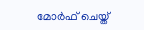മോര്‍ഫ് ചെയ്ത്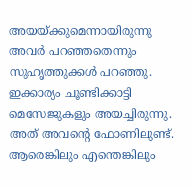അയയ്ക്കുമെന്നായിരുന്നു അവര്‍ പറഞ്ഞതെന്നും സുഹൃത്തുക്കള്‍ പറഞ്ഞു. ഇക്കാര്യം ചൂണ്ടിക്കാട്ടി മെസേജുകളും അയച്ചിരുന്നു. അത് അവന്റെ ഫോണിലുണ്ട്. ആരെങ്കിലും എന്തെങ്കിലും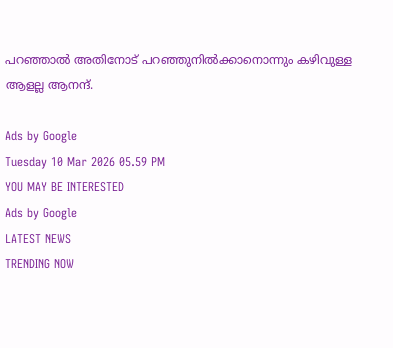പറഞ്ഞാല്‍ അതിനോട് പറഞ്ഞുനില്‍ക്കാനൊന്നും കഴിവുള്ള ആളല്ല ആനന്ദ്.

Ads by Google
Tuesday 10 Mar 2026 05.59 PM
YOU MAY BE INTERESTED
Ads by Google
LATEST NEWS
TRENDING NOW